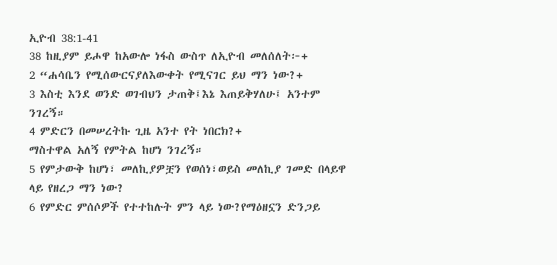ኢዮብ 38:1-41
38 ከዚያም ይሖዋ ከአውሎ ነፋስ ውስጥ ለኢዮብ መለሰለት፦+
2 “ሐሳቤን የሚሰውርናያለእውቀት የሚናገር ይህ ማን ነው?+
3 እስቲ እንደ ወንድ ወገብህን ታጠቅ፤እኔ እጠይቅሃለሁ፤ አንተም ንገረኝ።
4 ምድርን በመሠረትኩ ጊዜ አንተ የት ነበርክ?+
ማስተዋል አለኝ የምትል ከሆነ ንገረኝ።
5 የምታውቅ ከሆነ፣ መለኪያዎቿን የወሰነ፣ወይስ መለኪያ ገመድ በላይዋ ላይ የዘረጋ ማን ነው?
6 የምድር ምሰሶዎች የተተከሉት ምን ላይ ነው?የማዕዘኗን ድንጋይ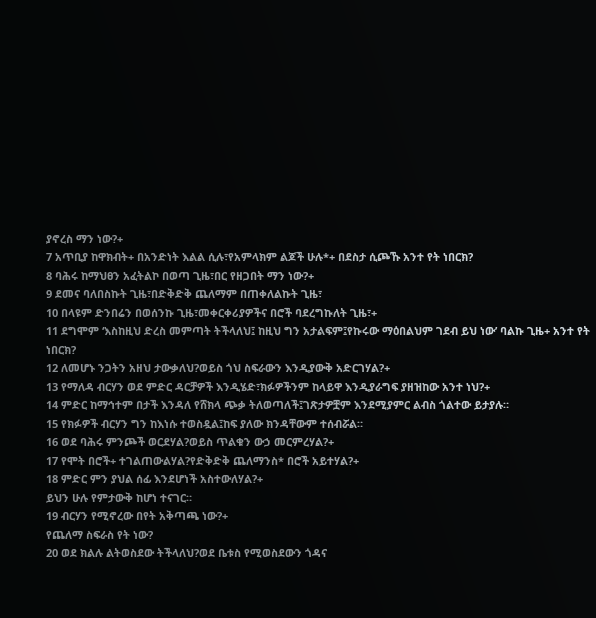ያኖረስ ማን ነው?+
7 አጥቢያ ከዋክብት+ በአንድነት እልል ሲሉ፣የአምላክም ልጆች ሁሉ*+ በደስታ ሲጮኹ አንተ የት ነበርክ?
8 ባሕሩ ከማህፀን አፈትልኮ በወጣ ጊዜ፣በር የዘጋበት ማን ነው?+
9 ደመና ባለበስኩት ጊዜ፣በድቅድቅ ጨለማም በጠቀለልኩት ጊዜ፣
10 በላዩም ድንበሬን በወሰንኩ ጊዜ፣መቀርቀሪያዎችና በሮች ባደረግኩለት ጊዜ፣+
11 ደግሞም ‘እስከዚህ ድረስ መምጣት ትችላለህ፤ ከዚህ ግን አታልፍም፤የኩሩው ማዕበልህም ገደብ ይህ ነው’ ባልኩ ጊዜ+ አንተ የት ነበርክ?
12 ለመሆኑ ንጋትን አዘህ ታውቃለህ?ወይስ ጎህ ስፍራውን እንዲያውቅ አድርገሃል?+
13 የማለዳ ብርሃን ወደ ምድር ዳርቻዎች እንዲሄድ፣ክፉዎችንም ከላይዋ እንዲያራግፍ ያዘዝከው አንተ ነህ?+
14 ምድር ከማኅተም በታች እንዳለ የሸክላ ጭቃ ትለወጣለች፤ገጽታዎቿም እንደሚያምር ልብስ ጎልተው ይታያሉ።
15 የክፉዎች ብርሃን ግን ከእነሱ ተወስዷል፤ከፍ ያለው ክንዳቸውም ተሰብሯል።
16 ወደ ባሕሩ ምንጮች ወርደሃል?ወይስ ጥልቁን ውኃ መርምረሃል?+
17 የሞት በሮች+ ተገልጠውልሃል?የድቅድቅ ጨለማንስ* በሮች አይተሃል?+
18 ምድር ምን ያህል ሰፊ እንደሆነች አስተውለሃል?+
ይህን ሁሉ የምታውቅ ከሆነ ተናገር።
19 ብርሃን የሚኖረው በየት አቅጣጫ ነው?+
የጨለማ ስፍራስ የት ነው?
20 ወደ ክልሉ ልትወስደው ትችላለህ?ወደ ቤቱስ የሚወስደውን ጎዳና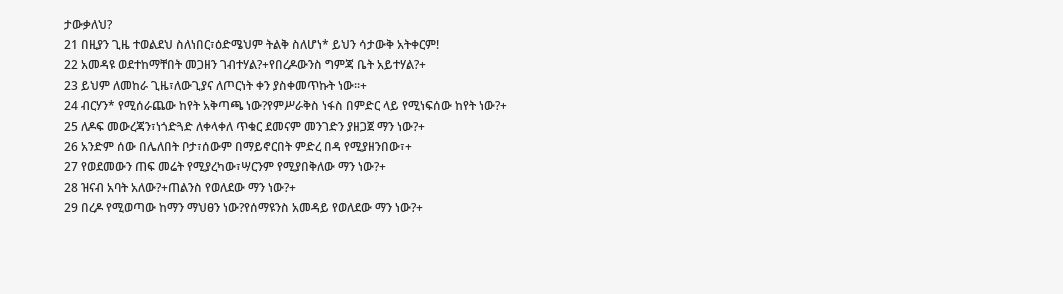ታውቃለህ?
21 በዚያን ጊዜ ተወልደህ ስለነበር፣ዕድሜህም ትልቅ ስለሆነ* ይህን ሳታውቅ አትቀርም!
22 አመዳዩ ወደተከማቸበት መጋዘን ገብተሃል?+የበረዶውንስ ግምጃ ቤት አይተሃል?+
23 ይህም ለመከራ ጊዜ፣ለውጊያና ለጦርነት ቀን ያስቀመጥኩት ነው።+
24 ብርሃን* የሚሰራጨው ከየት አቅጣጫ ነው?የምሥራቅስ ነፋስ በምድር ላይ የሚነፍሰው ከየት ነው?+
25 ለዶፍ መውረጃን፣ነጎድጓድ ለቀላቀለ ጥቁር ደመናም መንገድን ያዘጋጀ ማን ነው?+
26 አንድም ሰው በሌለበት ቦታ፣ሰውም በማይኖርበት ምድረ በዳ የሚያዘንበው፣+
27 የወደመውን ጠፍ መሬት የሚያረካው፣ሣርንም የሚያበቅለው ማን ነው?+
28 ዝናብ አባት አለው?+ጠልንስ የወለደው ማን ነው?+
29 በረዶ የሚወጣው ከማን ማህፀን ነው?የሰማዩንስ አመዳይ የወለደው ማን ነው?+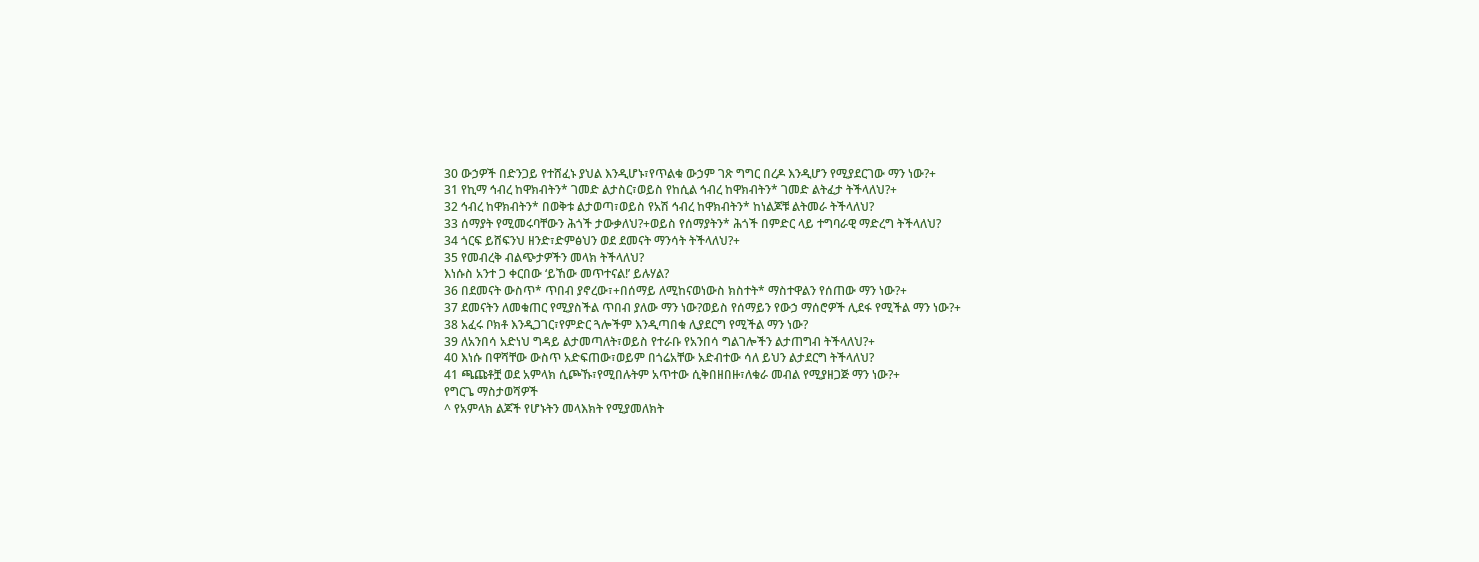30 ውኃዎች በድንጋይ የተሸፈኑ ያህል እንዲሆኑ፣የጥልቁ ውኃም ገጽ ግግር በረዶ እንዲሆን የሚያደርገው ማን ነው?+
31 የኪማ ኅብረ ከዋክብትን* ገመድ ልታስር፣ወይስ የከሲል ኅብረ ከዋክብትን* ገመድ ልትፈታ ትችላለህ?+
32 ኅብረ ከዋክብትን* በወቅቱ ልታወጣ፣ወይስ የአሽ ኅብረ ከዋክብትን* ከነልጆቹ ልትመራ ትችላለህ?
33 ሰማያት የሚመሩባቸውን ሕጎች ታውቃለህ?+ወይስ የሰማያትን* ሕጎች በምድር ላይ ተግባራዊ ማድረግ ትችላለህ?
34 ጎርፍ ይሸፍንህ ዘንድ፣ድምፅህን ወደ ደመናት ማንሳት ትችላለህ?+
35 የመብረቅ ብልጭታዎችን መላክ ትችላለህ?
እነሱስ አንተ ጋ ቀርበው ‘ይኸው መጥተናል!’ ይሉሃል?
36 በደመናት ውስጥ* ጥበብ ያኖረው፣+በሰማይ ለሚከናወነውስ ክስተት* ማስተዋልን የሰጠው ማን ነው?+
37 ደመናትን ለመቁጠር የሚያስችል ጥበብ ያለው ማን ነው?ወይስ የሰማይን የውኃ ማሰሮዎች ሊደፋ የሚችል ማን ነው?+
38 አፈሩ ቦክቶ እንዲጋገር፣የምድር ጓሎችም እንዲጣበቁ ሊያደርግ የሚችል ማን ነው?
39 ለአንበሳ አድነህ ግዳይ ልታመጣለት፣ወይስ የተራቡ የአንበሳ ግልገሎችን ልታጠግብ ትችላለህ?+
40 እነሱ በዋሻቸው ውስጥ አድፍጠው፣ወይም በጎሬአቸው አድብተው ሳለ ይህን ልታደርግ ትችላለህ?
41 ጫጩቶቿ ወደ አምላክ ሲጮኹ፣የሚበሉትም አጥተው ሲቅበዘበዙ፣ለቁራ መብል የሚያዘጋጅ ማን ነው?+
የግርጌ ማስታወሻዎች
^ የአምላክ ልጆች የሆኑትን መላእክት የሚያመለክት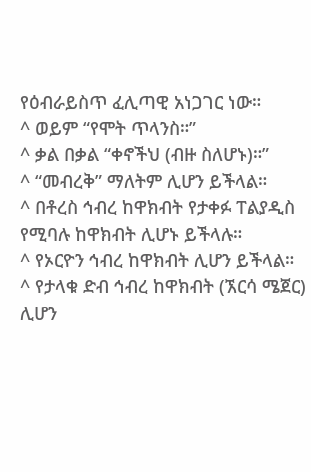የዕብራይስጥ ፈሊጣዊ አነጋገር ነው።
^ ወይም “የሞት ጥላንስ።”
^ ቃል በቃል “ቀኖችህ (ብዙ ስለሆኑ)።”
^ “መብረቅ” ማለትም ሊሆን ይችላል።
^ በቶረስ ኅብረ ከዋክብት የታቀፉ ፐልያዲስ የሚባሉ ከዋክብት ሊሆኑ ይችላሉ።
^ የኦርዮን ኅብረ ከዋክብት ሊሆን ይችላል።
^ የታላቁ ድብ ኅብረ ከዋክብት (ኧርሳ ሜጀር) ሊሆን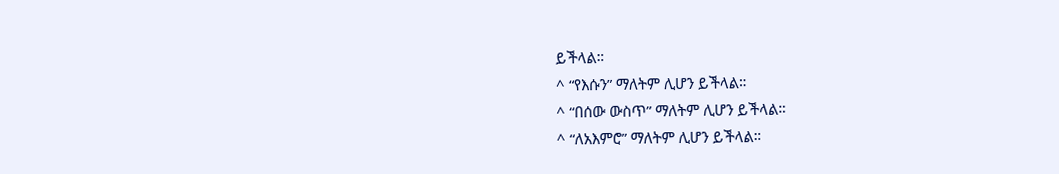ይችላል።
^ “የእሱን” ማለትም ሊሆን ይችላል።
^ “በሰው ውስጥ” ማለትም ሊሆን ይችላል።
^ “ለአእምሮ” ማለትም ሊሆን ይችላል።